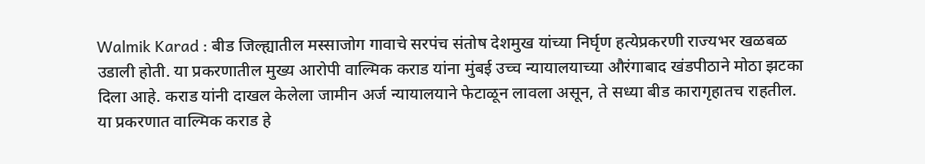Walmik Karad : बीड जिल्ह्यातील मस्साजोग गावाचे सरपंच संतोष देशमुख यांच्या निर्घृण हत्येप्रकरणी राज्यभर खळबळ उडाली होती. या प्रकरणातील मुख्य आरोपी वाल्मिक कराड यांना मुंबई उच्च न्यायालयाच्या औरंगाबाद खंडपीठाने मोठा झटका दिला आहे. कराड यांनी दाखल केलेला जामीन अर्ज न्यायालयाने फेटाळून लावला असून, ते सध्या बीड कारागृहातच राहतील. या प्रकरणात वाल्मिक कराड हे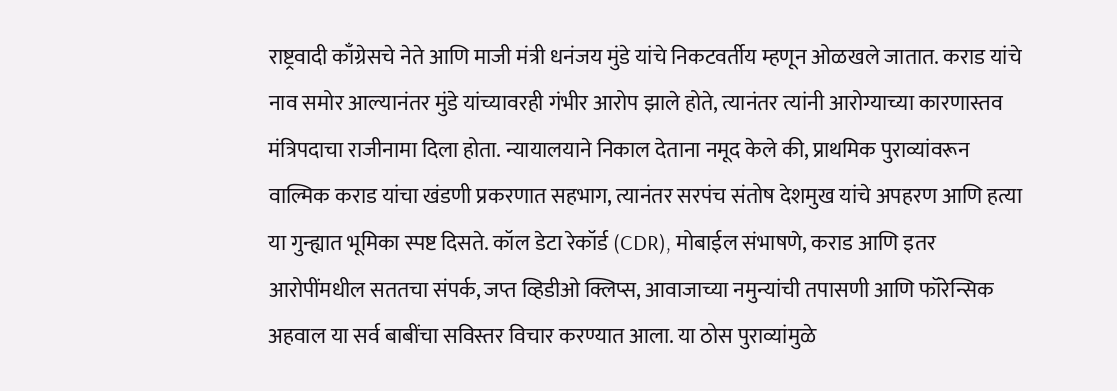राष्ट्रवादी काँग्रेसचे नेते आणि माजी मंत्री धनंजय मुंडे यांचे निकटवर्तीय म्हणून ओळखले जातात. कराड यांचे नाव समोर आल्यानंतर मुंडे यांच्यावरही गंभीर आरोप झाले होते, त्यानंतर त्यांनी आरोग्याच्या कारणास्तव मंत्रिपदाचा राजीनामा दिला होता. न्यायालयाने निकाल देताना नमूद केले की, प्राथमिक पुराव्यांवरून वाल्मिक कराड यांचा खंडणी प्रकरणात सहभाग, त्यानंतर सरपंच संतोष देशमुख यांचे अपहरण आणि हत्या या गुन्ह्यात भूमिका स्पष्ट दिसते. कॉल डेटा रेकॉर्ड (CDR), मोबाईल संभाषणे, कराड आणि इतर आरोपींमधील सततचा संपर्क, जप्त व्हिडीओ क्लिप्स, आवाजाच्या नमुन्यांची तपासणी आणि फॉरेन्सिक अहवाल या सर्व बाबींचा सविस्तर विचार करण्यात आला. या ठोस पुराव्यांमुळे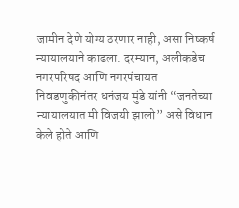जामीन देणे योग्य ठरणार नाही, असा निष्कर्ष न्यायालयाने काढला. दरम्यान, अलीकडेच नगरपरिषद आणि नगरपंचायत निवडणुकीनंतर धनंजय मुंडे यांनी “जनतेच्या न्यायालयात मी विजयी झालो” असे विधान केले होते आणि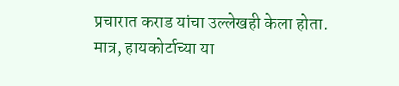प्रचारात कराड यांचा उल्लेखही केला होता. मात्र, हायकोर्टाच्या या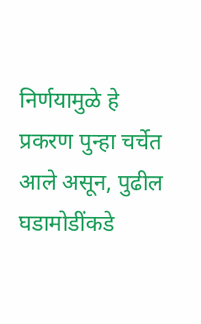निर्णयामुळे हे प्रकरण पुन्हा चर्चेत आले असून, पुढील घडामोडींकडे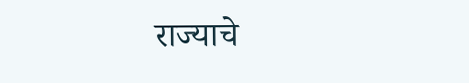राज्याचे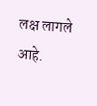लक्ष लागले आहे.